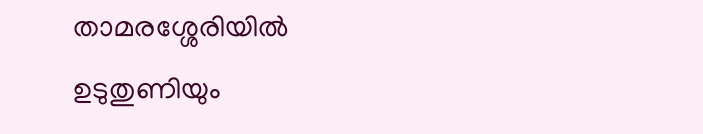താമരശ്ശേരിയിൽ ഉടുതുണിയും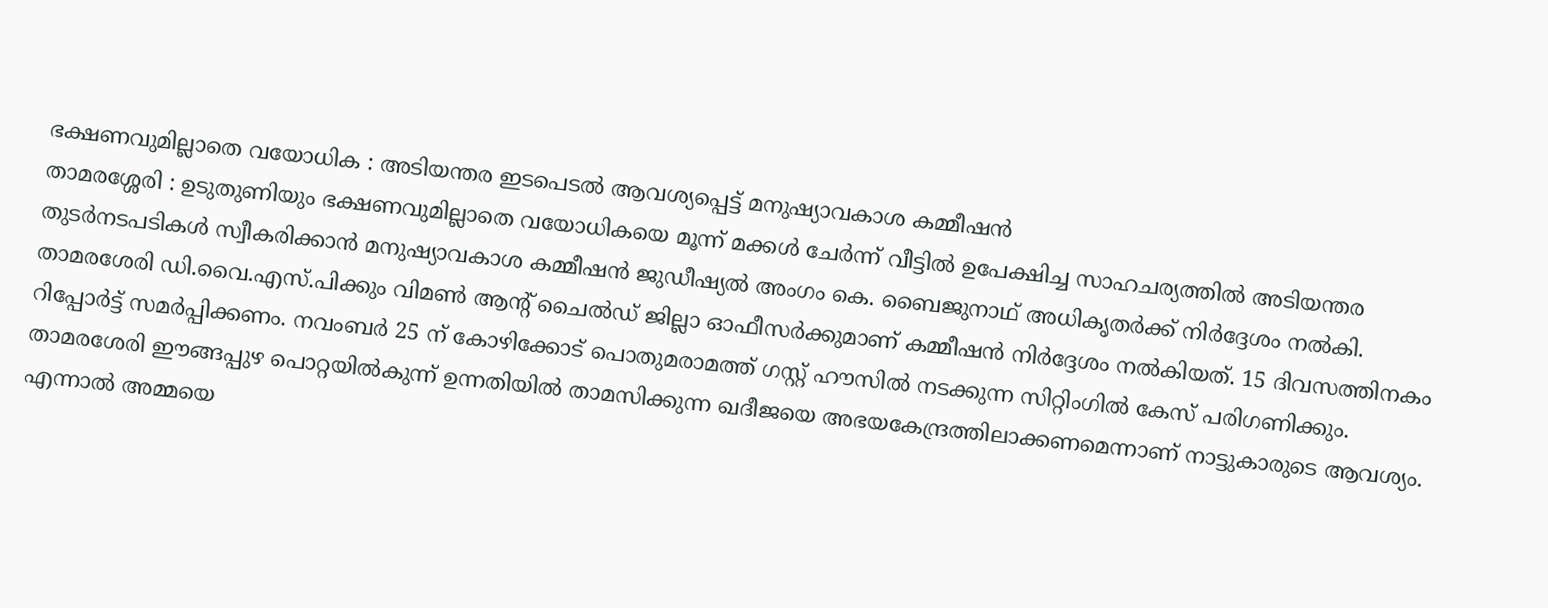ഭക്ഷണവുമില്ലാതെ വയോധിക : അടിയന്തര ഇടപെടൽ ആവശ്യപ്പെട്ട് മനുഷ്യാവകാശ കമ്മീഷൻ
താമരശ്ശേരി : ഉടുതുണിയും ഭക്ഷണവുമില്ലാതെ വയോധികയെ മൂന്ന് മക്കൾ ചേർന്ന് വീട്ടിൽ ഉപേക്ഷിച്ച സാഹചര്യത്തിൽ അടിയന്തര തുടർനടപടികൾ സ്വീകരിക്കാൻ മനുഷ്യാവകാശ കമ്മീഷൻ ജുഡീഷ്യൽ അംഗം കെ. ബൈജുനാഥ് അധികൃതർക്ക് നിർദ്ദേശം നൽകി.
താമരശേരി ഡി.വൈ.എസ്.പിക്കും വിമൺ ആന്റ് ചൈൽഡ് ജില്ലാ ഓഫീസർക്കുമാണ് കമ്മീഷൻ നിർദ്ദേശം നൽകിയത്. 15 ദിവസത്തിനകം റിപ്പോർട്ട് സമർപ്പിക്കണം. നവംബർ 25 ന് കോഴിക്കോട് പൊതുമരാമത്ത് ഗസ്റ്റ് ഹൗസിൽ നടക്കുന്ന സിറ്റിംഗിൽ കേസ് പരിഗണിക്കും.
താമരശേരി ഈങ്ങപ്പുഴ പൊറ്റയിൽകുന്ന് ഉന്നതിയിൽ താമസിക്കുന്ന ഖദീജയെ അഭയകേന്ദ്രത്തിലാക്കണമെന്നാണ് നാട്ടുകാരുടെ ആവശ്യം. എന്നാൽ അമ്മയെ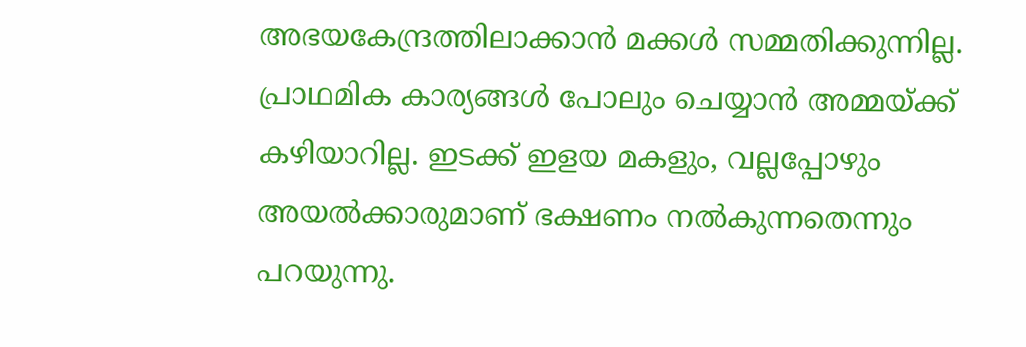അഭയകേന്ദ്രത്തിലാക്കാൻ മക്കൾ സമ്മതിക്കുന്നില്ല. പ്രാഥമിക കാര്യങ്ങൾ പോലും ചെയ്യാൻ അമ്മയ്ക്ക് കഴിയാറില്ല. ഇടക്ക് ഇളയ മകളും, വല്ലപ്പോഴും അയൽക്കാരുമാണ് ഭക്ഷണം നൽകുന്നതെന്നും പറയുന്നു.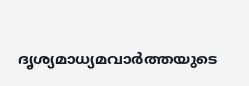ദൃശ്യമാധ്യമവാർത്തയുടെ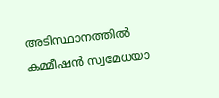അടിസ്ഥാനത്തിൽ കമ്മീഷൻ സ്വമേധയാ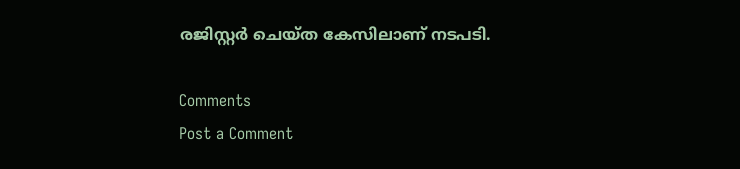രജിസ്റ്റർ ചെയ്ത കേസിലാണ് നടപടി.

Comments
Post a Comment